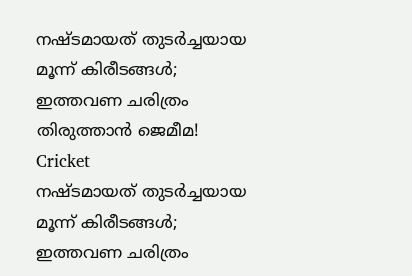നഷ്ടമായത് തുടര്‍ച്ചയായ മൂന്ന് കിരീടങ്ങള്‍; ഇത്തവണ ചരിത്രം തിരുത്താന്‍ ജെമീമ!
Cricket
നഷ്ടമായത് തുടര്‍ച്ചയായ മൂന്ന് കിരീടങ്ങള്‍; ഇത്തവണ ചരിത്രം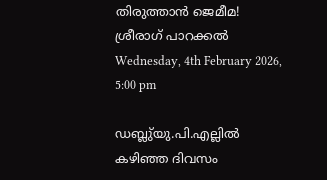തിരുത്താന്‍ ജെമീമ!
ശ്രീരാഗ് പാറക്കല്‍
Wednesday, 4th February 2026, 5:00 pm

ഡബ്ലു്യു.പി.എല്ലില്‍ കഴിഞ്ഞ ദിവസം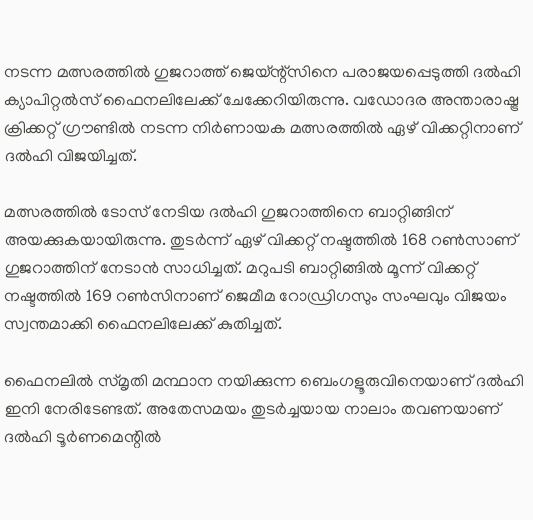നടന്ന മത്സരത്തില്‍ ഗുജറാത്ത് ജെയ്ന്റ്‌സിനെ പരാജയപ്പെടുത്തി ദല്‍ഹി ക്യാപിറ്റല്‍സ് ഫൈനലിലേക്ക് ചേക്കേറിയിരുന്നു. വഡോദര അന്താരാഷ്ട്ര ക്രിക്കറ്റ് ഗ്രൗണ്ടില്‍ നടന്ന നിര്‍ണായക മത്സരത്തില്‍ ഏഴ് വിക്കറ്റിനാണ് ദല്‍ഹി വിജയിച്ചത്.

മത്സരത്തില്‍ ടോസ് നേടിയ ദല്‍ഹി ഗുജറാത്തിനെ ബാറ്റിങ്ങിന് അയക്കുകയായിരുന്നു. തുടര്‍ന്ന് ഏഴ് വിക്കറ്റ് നഷ്ടത്തില്‍ 168 റണ്‍സാണ് ഗുജറാത്തിന് നേടാന്‍ സാധിച്ചത്. മറുപടി ബാറ്റിങ്ങില്‍ മൂന്ന് വിക്കറ്റ് നഷ്ടത്തില്‍ 169 റണ്‍സിനാണ് ജെമീമ റോഡ്രിഗസും സംഘവും വിജയം സ്വന്തമാക്കി ഫൈനലിലേക്ക് കുതിച്ചത്.

ഫൈനലില്‍ സ്മൃതി മന്ഥാന നയിക്കുന്ന ബെംഗളൂരുവിനെയാണ് ദല്‍ഹി ഇനി നേരിടേണ്ടത്. അതേസമയം തുടര്‍ച്ചയായ നാലാം തവണയാണ് ദല്‍ഹി ടൂര്‍ണമെന്റില്‍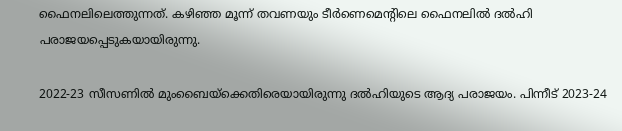ഫൈനലിലെത്തുന്നത്. കഴിഞ്ഞ മൂന്ന് തവണയും ടീര്‍ണെമെന്റിലെ ഫൈനലില്‍ ദല്‍ഹി പരാജയപ്പെടുകയായിരുന്നു.

2022-23 സീസണില്‍ മുംബൈയ്‌ക്കെതിരെയായിരുന്നു ദല്‍ഹിയുടെ ആദ്യ പരാജയം. പിന്നീട് 2023-24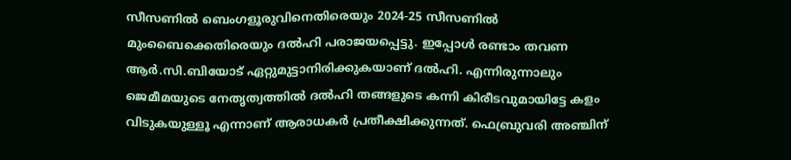സീസണില്‍ ബെംഗളൂരുവിനെതിരെയും 2024-25 സീസണില്‍ മുംബൈക്കെതിരെയും ദല്‍ഹി പരാജയപ്പെട്ടു. ഇപ്പോള്‍ രണ്ടാം തവണ ആര്‍.സി.ബിയോട് ഏറ്റുമുട്ടാനിരിക്കുകയാണ് ദല്‍ഹി. എന്നിരുന്നാലും ജെമീമയുടെ നേതൃത്വത്തില്‍ ദല്‍ഹി തങ്ങളുടെ കന്നി കിരീടവുമായിട്ടേ കളം വിടുകയുള്ളൂ എന്നാണ് ആരാധകര്‍ പ്രതീക്ഷിക്കുന്നത്. ഫെബ്രുവരി അഞ്ചിന്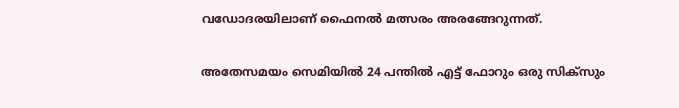വഡോദരയിലാണ് ഫൈനല്‍ മത്സരം അരങ്ങേറുന്നത്.

അതേസമയം സെമിയില്‍ 24 പന്തില്‍ എട്ട് ഫോറും ഒരു സിക്സും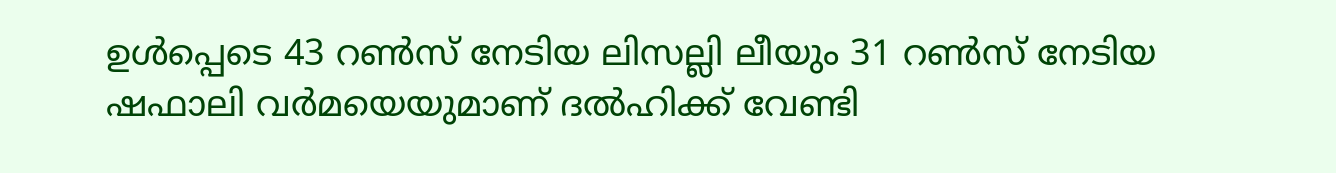ഉള്‍പ്പെടെ 43 റണ്‍സ് നേടിയ ലിസല്ലി ലീയും 31 റണ്‍സ് നേടിയ ഷഫാലി വര്‍മയെയുമാണ് ദല്‍ഹിക്ക് വേണ്ടി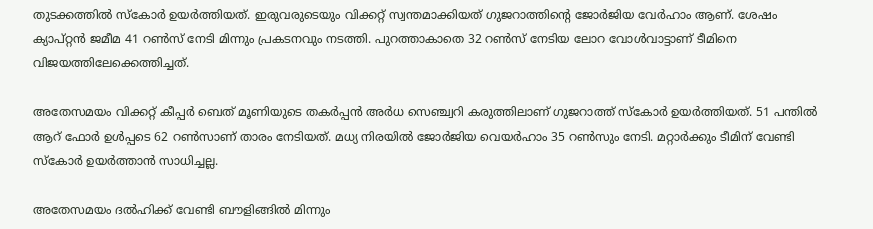തുടക്കത്തില്‍ സ്‌കോര്‍ ഉയര്‍ത്തിയത്. ഇരുവരുടെയും വിക്കറ്റ് സ്വന്തമാക്കിയത് ഗുജറാത്തിന്റെ ജോര്‍ജിയ വേര്‍ഹാം ആണ്. ശേഷം ക്യാപ്റ്റന്‍ ജമീമ 41 റണ്‍സ് നേടി മിന്നും പ്രകടനവും നടത്തി. പുറത്താകാതെ 32 റണ്‍സ് നേടിയ ലോറ വോള്‍വാട്ടാണ് ടീമിനെ വിജയത്തിലേക്കെത്തിച്ചത്.

അതേസമയം വിക്കറ്റ് കീപ്പര്‍ ബെത് മൂണിയുടെ തകര്‍പ്പന്‍ അര്‍ധ സെഞ്ച്വറി കരുത്തിലാണ് ഗുജറാത്ത് സ്‌കോര്‍ ഉയര്‍ത്തിയത്. 51 പന്തില്‍ ആറ് ഫോര്‍ ഉള്‍പ്പടെ 62 റണ്‍സാണ് താരം നേടിയത്. മധ്യ നിരയില്‍ ജോര്‍ജിയ വെയര്‍ഹാം 35 റണ്‍സും നേടി. മറ്റാര്‍ക്കും ടീമിന് വേണ്ടി സ്‌കോര്‍ ഉയര്‍ത്താന്‍ സാധിച്ചല്ല.

അതേസമയം ദല്‍ഹിക്ക് വേണ്ടി ബൗളിങ്ങില്‍ മിന്നും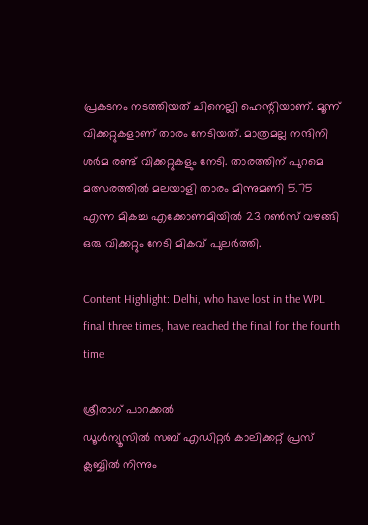പ്രകടനം നടത്തിയത് ചിനെല്ലി ഹെന്റിയാണ്. മൂന്ന് വിക്കറ്റുകളാണ് താരം നേടിയത്. മാത്രമല്ല നന്ദിനി ശര്‍മ രണ്ട് വിക്കറ്റുകളും നേടി. താരത്തിന് പുറമെ മത്സരത്തില്‍ മലയാളി താരം മിന്നുമണി 5.75 എന്ന മികച്ച എക്കോണമിയില്‍ 23 റണ്‍സ് വഴങ്ങി ഒരു വിക്കറ്റും നേടി മികവ് പുലര്‍ത്തി.

Content Highlight: Delhi, who have lost in the WPL final three times, have reached the final for the fourth time

ശ്രീരാഗ് പാറക്കല്‍
ഡൂള്‍ന്യൂസില്‍ സബ് എഡിറ്റര്‍ കാലിക്കറ്റ് പ്രസ് ക്ലബ്ബില്‍ നിന്നും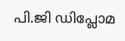പി.ജി ഡിപ്ലോമ